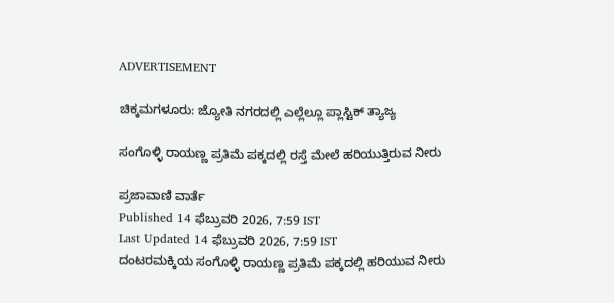ADVERTISEMENT

ಚಿಕ್ಕಮಗಳೂರು: ಜ್ಯೋತಿ ನಗರದಲ್ಲಿ ಎಲ್ಲೆಲ್ಲೂ ಪ್ಲಾಸ್ಟಿಕ್ ತ್ಯಾಜ್ಯ

ಸಂಗೊಳ್ಳಿ ರಾಯಣ್ಣ ಪ್ರತಿಮೆ ಪಕ್ಕದಲ್ಲಿ ರಸ್ತೆ ಮೇಲೆ ಹರಿಯುತ್ತಿರುವ ನೀರು

ಪ್ರಜಾವಾಣಿ ವಾರ್ತೆ
Published 14 ಫೆಬ್ರುವರಿ 2026, 7:59 IST
Last Updated 14 ಫೆಬ್ರುವರಿ 2026, 7:59 IST
ದಂಟರಮಕ್ಕಿಯ ಸಂಗೊಳ್ಳಿ ರಾಯಣ್ಣ ಪ್ರತಿಮೆ ಪಕ್ಕದಲ್ಲಿ ಹರಿಯುವ ನೀರು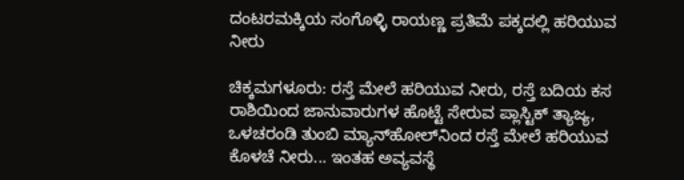ದಂಟರಮಕ್ಕಿಯ ಸಂಗೊಳ್ಳಿ ರಾಯಣ್ಣ ಪ್ರತಿಮೆ ಪಕ್ಕದಲ್ಲಿ ಹರಿಯುವ ನೀರು

ಚಿಕ್ಕಮಗಳೂರು: ರಸ್ತೆ ಮೇಲೆ ಹರಿಯುವ ನೀರು, ರಸ್ತೆ ಬದಿಯ ಕಸ ರಾಶಿಯಿಂದ ಜಾನುವಾರುಗಳ ಹೊಟ್ಟೆ ಸೇರುವ ಪ್ಲಾಸ್ಟಿಕ್‌ ತ್ಯಾಜ್ಯ, ಒಳಚರಂಡಿ ತುಂಬಿ ಮ್ಯಾನ್‌ಹೋಲ್‌ನಿಂದ ರಸ್ತೆ ಮೇಲೆ ಹರಿಯುವ ಕೊಳಚೆ ನೀರು... ಇಂತಹ ಅವ್ಯವಸ್ಥೆ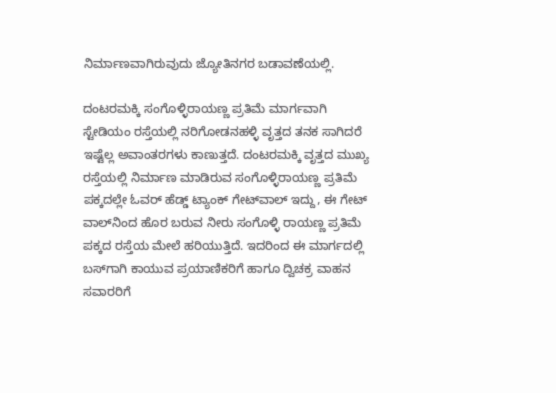ನಿರ್ಮಾಣವಾಗಿರುವುದು ಜ್ಯೋತಿನಗರ ಬಡಾವಣೆಯಲ್ಲಿ.

ದಂಟರಮಕ್ಕಿ ಸಂಗೊಳ್ಳಿರಾಯಣ್ಣ ಪ್ರತಿಮೆ ಮಾರ್ಗವಾಗಿ ಸ್ಟೇಡಿಯಂ ರಸ್ತೆಯಲ್ಲಿ ನರಿಗೋಡನಹಳ್ಳಿ ವೃತ್ತದ ತನಕ ಸಾಗಿದರೆ ಇಷ್ಟೆಲ್ಲ ಅವಾಂತರಗಳು ಕಾಣುತ್ತದೆ. ದಂಟರಮಕ್ಕಿ ವೃತ್ತದ ಮುಖ್ಯ ರಸ್ತೆಯಲ್ಲಿ ನಿರ್ಮಾಣ‌ ಮಾಡಿರುವ ಸಂಗೊಳ್ಳಿರಾಯಣ್ಣ ಪ್ರತಿಮೆ ಪಕ್ಕದಲ್ಲೇ ಓವರ್ ಹೆಡ್ಡ್ ಟ್ಯಾಂಕ್ ಗೇಟ್‌ವಾಲ್‌ ಇದ್ದು, ಈ ಗೇಟ್‌ ವಾಲ್‌ನಿಂದ ಹೊರ ಬರುವ ನೀರು ಸಂಗೊಳ್ಳಿ ರಾಯಣ್ಣ ಪ್ರತಿಮೆ ಪಕ್ಕದ ರಸ್ತೆಯ ಮೇಲೆ ಹರಿಯುತ್ತಿದೆ. ಇದರಿಂದ ಈ ಮಾರ್ಗದಲ್ಲಿ ಬಸ್‌ಗಾಗಿ ಕಾಯುವ ಪ್ರಯಾಣಿಕರಿಗೆ ಹಾಗೂ ದ್ವಿಚಕ್ರ ವಾಹನ ಸವಾರರಿಗೆ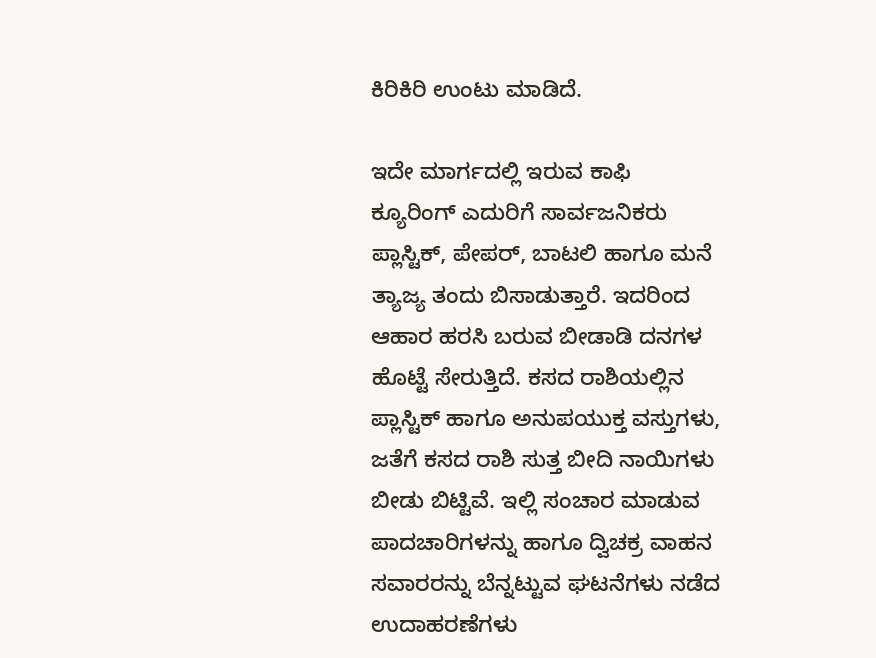ಕಿರಿಕಿರಿ ಉಂಟು ಮಾಡಿದೆ.

ಇದೇ ಮಾರ್ಗದಲ್ಲಿ ಇರುವ ಕಾಫಿ ಕ್ಯೂರಿಂಗ್ ಎದುರಿಗೆ ಸಾರ್ವಜನಿಕರು ಪ್ಲಾಸ್ಟಿಕ್, ಪೇಪರ್, ಬಾಟಲಿ ಹಾಗೂ ಮನೆ ತ್ಯಾಜ್ಯ ತಂದು ಬಿಸಾಡುತ್ತಾರೆ. ಇದರಿಂದ ಆಹಾರ ಹರಸಿ ಬರುವ ಬೀಡಾಡಿ ದನಗಳ ಹೊಟ್ಟೆ ಸೇರುತ್ತಿದೆ. ಕಸದ ರಾಶಿಯಲ್ಲಿನ ಪ್ಲಾಸ್ಟಿಕ್ ಹಾಗೂ ಅನುಪಯುಕ್ತ ವಸ್ತುಗಳು, ಜತೆಗೆ ಕಸದ ರಾಶಿ ಸುತ್ತ ಬೀದಿ ನಾಯಿಗಳು ಬೀಡು ಬಿಟ್ಟಿವೆ. ಇಲ್ಲಿ ಸಂಚಾರ ಮಾಡುವ ಪಾದಚಾರಿಗಳನ್ನು ಹಾಗೂ ದ್ವಿಚಕ್ರ ವಾಹನ ಸವಾರರನ್ನು ಬೆನ್ನಟ್ಟುವ ಘಟನೆಗಳು ನಡೆದ ಉದಾಹರಣೆಗಳು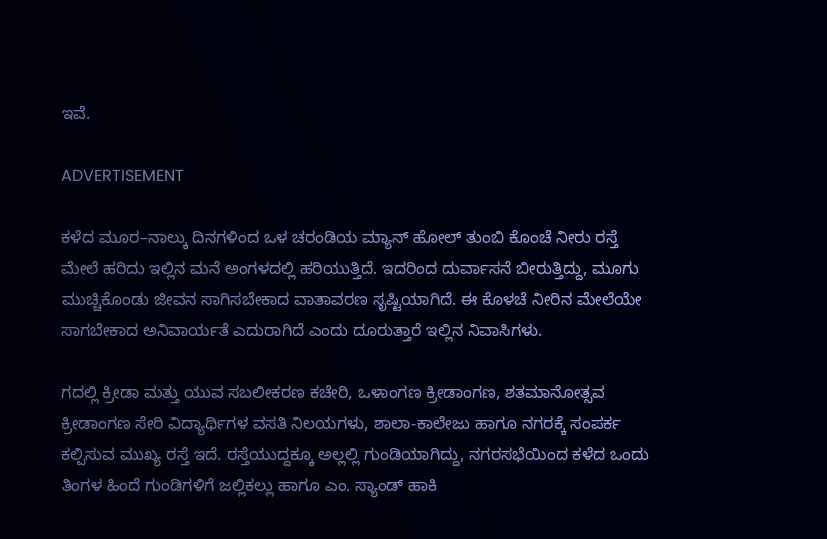ಇವೆ.

ADVERTISEMENT

ಕಳೆದ ಮೂರ–ನಾಲ್ಕು ದಿನಗಳಿಂದ ಒಳ ಚರಂಡಿಯ ಮ್ಯಾನ್ ಹೋಲ್ ತುಂಬಿ ಕೊಂಚೆ ನೀರು ರಸ್ತೆ ಮೇಲೆ ಹರಿದು ಇಲ್ಲಿನ ಮನೆ ಅಂಗಳದಲ್ಲಿ ಹರಿಯುತ್ತಿದೆ. ಇದರಿಂದ ದುರ್ವಾಸನೆ ಬೀರುತ್ತಿದ್ದು, ಮೂಗು ಮುಚ್ಚಿಕೊಂಡು ಜೀವನ ಸಾಗಿಸಬೇಕಾದ ವಾತಾವರಣ ಸೃಷ್ಟಿಯಾಗಿದೆ. ಈ ಕೊಳಚೆ ನೀರಿನ ಮೇಲೆಯೇ ಸಾಗಬೇಕಾದ ಅನಿವಾರ್ಯತೆ ಎದುರಾಗಿದೆ ಎಂದು ದೂರುತ್ತಾರೆ ಇಲ್ಲಿನ ನಿವಾಸಿಗಳು.

ಗದಲ್ಲಿ ಕ್ರೀಡಾ ಮತ್ತು ಯುವ ಸಬಲೀಕರಣ ಕಚೇರಿ, ಒಳಾಂಗಣ ಕ್ರೀಡಾಂಗಣ, ಶತಮಾನೋತ್ಸವ ಕ್ರೀಡಾಂಗಣ ಸೇರಿ ವಿದ್ಯಾರ್ಥಿಗಳ ವಸತಿ ನಿಲಯಗಳು, ಶಾಲಾ-ಕಾಲೇಜು ಹಾಗೂ ನಗರಕ್ಕೆ ಸಂಪರ್ಕ ಕಲ್ಪಿಸುವ ಮುಖ್ಯ ರಸ್ತೆ ಇದೆ. ರಸ್ತೆಯುದ್ದಕ್ಕೂ ಅಲ್ಲಲ್ಲಿ ಗುಂಡಿಯಾಗಿದ್ದು, ನಗರಸಭೆಯಿಂದ ಕಳೆದ ಒಂದು ತಿಂಗಳ ಹಿಂದೆ ಗುಂಡಿಗಳಿಗೆ ಜಲ್ಲಿಕಲ್ಲು ಹಾಗೂ ಎಂ. ಸ್ಯಾಂಡ್ ಹಾಕಿ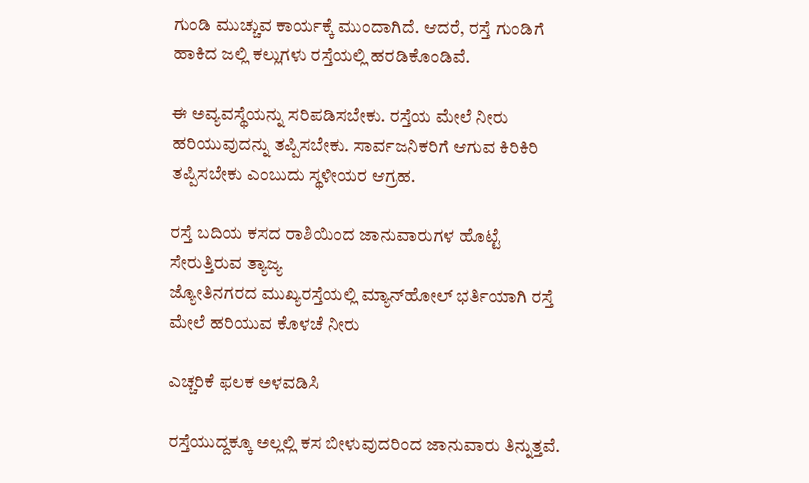ಗುಂಡಿ ಮುಚ್ಚುವ ಕಾರ್ಯಕ್ಕೆ ಮುಂದಾಗಿದೆ. ಆದರೆ, ರಸ್ತೆ ಗುಂಡಿಗೆ ಹಾಕಿದ ಜಲ್ಲಿ ಕಲ್ಲುಗಳು ರಸ್ತೆಯಲ್ಲಿ ಹರಡಿಕೊಂಡಿವೆ.

ಈ ಅವ್ಯವಸ್ಥೆಯನ್ನು ಸರಿಪಡಿಸಬೇಕು. ರಸ್ತೆಯ ಮೇಲೆ ನೀರು ಹರಿಯುವುದನ್ನು ತಪ್ಪಿಸಬೇಕು. ಸಾರ್ವಜನಿಕರಿಗೆ ಆಗುವ ಕಿರಿಕಿರಿ ತಪ್ಪಿಸಬೇಕು ಎಂಬುದು ಸ್ಥಳೀಯರ ಆಗ್ರಹ.

ರಸ್ತೆ ಬದಿಯ ಕಸದ ರಾಶಿಯಿಂದ ಜಾನುವಾರುಗಳ ಹೊಟ್ಟೆ ಸೇರುತ್ತಿರುವ ತ್ಯಾಜ್ಯ
ಜ್ಯೋತಿನಗರದ ಮುಖ್ಯರಸ್ತೆಯಲ್ಲಿ ಮ್ಯಾನ್‌ಹೋಲ್ ಭರ್ತಿಯಾಗಿ ರಸ್ತೆ ಮೇಲೆ ಹರಿಯುವ ಕೊಳಚೆ ನೀರು

ಎಚ್ಚರಿಕೆ ಫಲಕ ಅಳವಡಿಸಿ

ರಸ್ತೆಯುದ್ದಕ್ಕೂ ಅಲ್ಲಲ್ಲಿ ಕಸ ಬೀಳುವುದರಿಂದ ಜಾನುವಾರು ತಿನ್ನುತ್ತವೆ.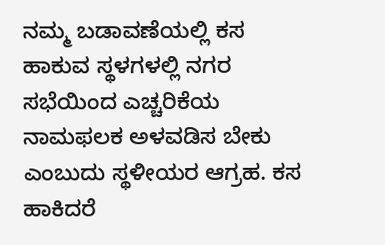ನಮ್ಮ ಬಡಾವಣೆಯಲ್ಲಿ ಕಸ ಹಾಕುವ ಸ್ಥಳಗಳಲ್ಲಿ ನಗರ ಸಭೆಯಿಂದ ಎಚ್ಚರಿಕೆಯ ನಾಮಫಲಕ ಅಳವಡಿಸ ಬೇಕು ಎಂಬುದು ಸ್ಥಳೀಯರ ಆಗ್ರಹ. ಕಸ ಹಾಕಿದರೆ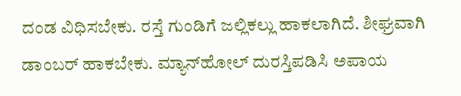ದಂಡ ವಿಧಿಸಬೇಕು. ರಸ್ತೆ ಗುಂಡಿಗೆ ಜಲ್ಲಿಕಲ್ಲು ಹಾಕಲಾಗಿದೆ. ಶೀಘ್ರವಾಗಿ ಡಾಂಬರ್ ಹಾಕಬೇಕು. ಮ್ಯಾನ್‌ಹೋಲ್‌ ದುರಸ್ತಿಪಡಿಸಿ ಅಪಾಯ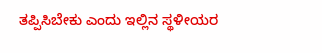ತಪ್ಪಿಸಿಬೇಕು ಎಂದು ಇಲ್ಲಿನ ಸ್ಥಳೀಯರ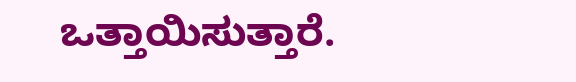ಒತ್ತಾಯಿಸುತ್ತಾರೆ.